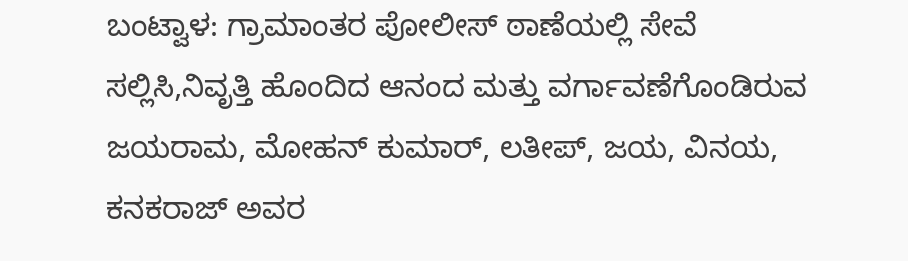ಬಂಟ್ವಾಳ: ಗ್ರಾಮಾಂತರ ಪೋಲೀಸ್ ಠಾಣೆಯಲ್ಲಿ ಸೇವೆ ಸಲ್ಲಿಸಿ,ನಿವೃತ್ತಿ ಹೊಂದಿದ ಆನಂದ ಮತ್ತು ವರ್ಗಾವಣೆಗೊಂಡಿರುವ ಜಯರಾಮ, ಮೋಹನ್ ಕುಮಾರ್, ಲತೀಪ್, ಜಯ, ವಿನಯ, ಕನಕರಾಜ್ ಅವರ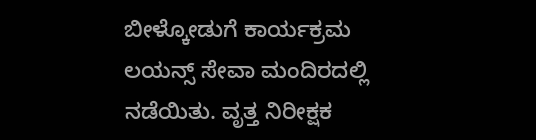ಬೀಳ್ಕೋಡುಗೆ ಕಾರ್ಯಕ್ರಮ ಲಯನ್ಸ್ ಸೇವಾ ಮಂದಿರದಲ್ಲಿ ನಡೆಯಿತು. ವೃತ್ತ ನಿರೀಕ್ಷಕ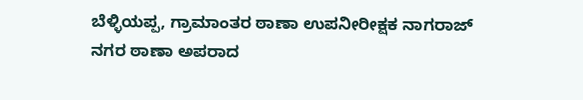ಬೆಳ್ಳಿಯಪ್ಪ, ಗ್ರಾಮಾಂತರ ಠಾಣಾ ಉಪನೀರೀಕ್ಷಕ ನಾಗರಾಜ್ ನಗರ ಠಾಣಾ ಅಪರಾದ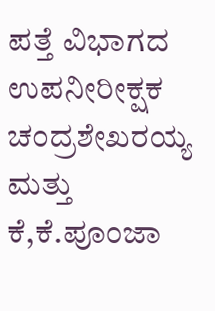ಪತ್ತೆ ವಿಭಾಗದ ಉಪನೀರೀಕ್ಷಕ ಚಂದ್ರಶೇಖರಯ್ಯ ಮತ್ತು ಕೆ,ಕೆ.ಪೂಂಜಾ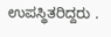ಉಪಸ್ಥಿತರಿದ್ದರು .